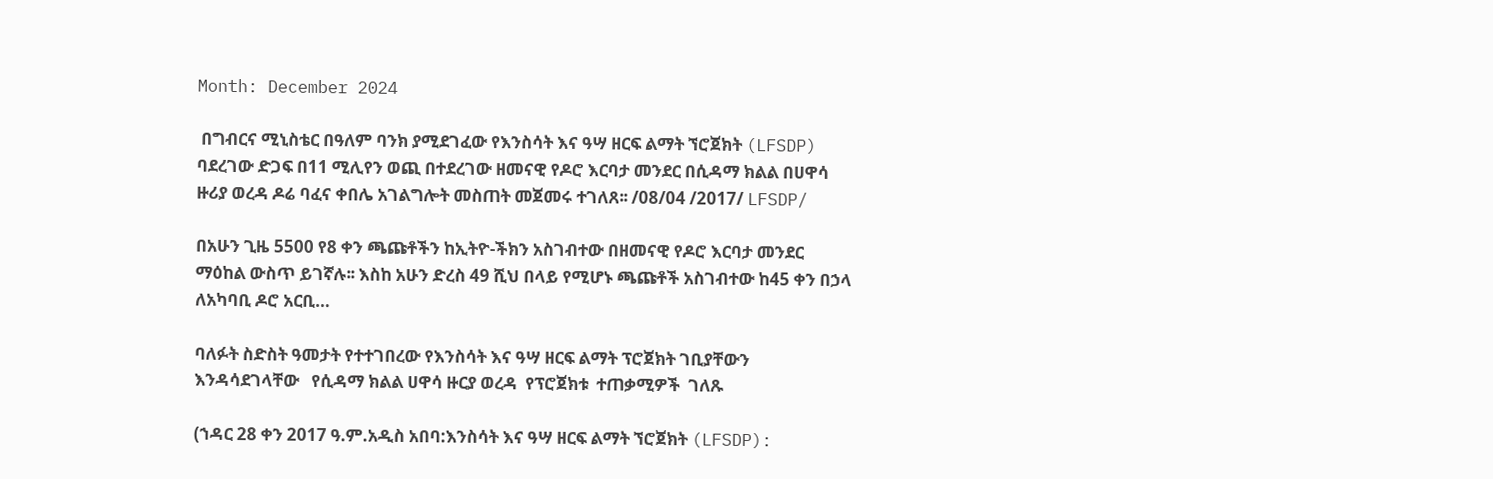Month: December 2024

 በግብርና ሚኒስቴር በዓለም ባንክ ያሚደገፈው የእንስሳት እና ዓሣ ዘርፍ ልማት ኘሮጀክት (LFSDP) ባደረገው ድጋፍ በ11 ሚሊየን ወጪ በተደረገው ዘመናዊ የዶሮ እርባታ መንደር በሲዳማ ክልል በሀዋሳ ዙሪያ ወረዳ ዶሬ ባፈና ቀበሌ አገልግሎት መስጠት መጀመሩ ተገለጸ፡፡ /08/04 /2017/ LFSDP/

በአሁን ጊዜ 5500 የ8 ቀን ጫጩቶችን ከኢትዮ-ችክን አስገብተው በዘመናዊ የዶሮ እርባታ መንደር ማዕከል ውስጥ ይገኛሉ፡፡ እስከ አሁን ድረስ 49 ሺህ በላይ የሚሆኑ ጫጩቶች አስገብተው ከ45 ቀን በኃላ ለአካባቢ ዶሮ አርቢ…

ባለፉት ስድስት ዓመታት የተተገበረው የእንስሳት እና ዓሣ ዘርፍ ልማት ፕሮጀክት ገቢያቸውን እንዳሳደገላቸው   የሲዳማ ክልል ሀዋሳ ዙርያ ወረዳ  የፕሮጀክቱ  ተጠቃሚዎች  ገለጹ

(ኀዳር 28 ቀን 2017 ዓ.ም.አዲስ አበባ:እንስሳት እና ዓሣ ዘርፍ ልማት ኘሮጀክት (LFSDP):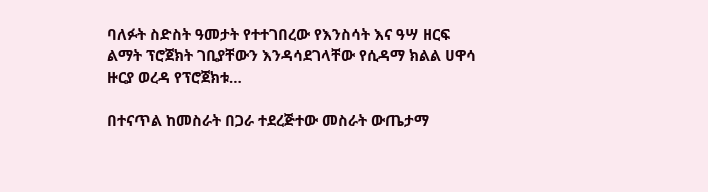ባለፉት ስድስት ዓመታት የተተገበረው የእንስሳት እና ዓሣ ዘርፍ ልማት ፕሮጀክት ገቢያቸውን እንዳሳደገላቸው የሲዳማ ክልል ሀዋሳ ዙርያ ወረዳ የፕሮጀክቱ…

በተናጥል ከመስራት በጋራ ተደረጅተው መስራት ውጤታማ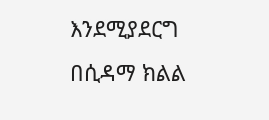እንደሚያደርግ በሲዳማ ክልል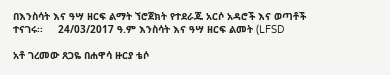በእንስሳት እና ዓሣ ዘርፍ ልማት ኘሮጀክት የተደራጁ አርሶ አዳሮች እና ወጣቶች ተናገሩ፡፡     24/03/2017 ዓ.ም እንስሳት እና ዓሣ ዘርፍ ልመት (LFSD

አቶ ገረመው ጸጋዬ በሐዋሳ ዙርያ ቴሶ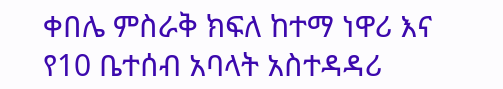ቀበሌ ምስራቅ ክፍለ ከተማ ነዋሪ እና የ10 ቤተሰብ አባላት አስተዳዳሪ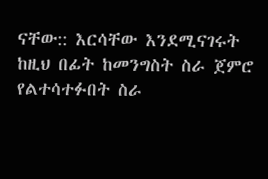ናቸው:: እርሳቸው እንደሚናገሩት ከዚህ በፊት ከመንግስት ስራ ጀምሮ የልተሳተፉበት ስራ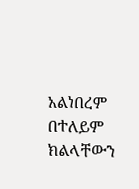አልነበረም በተለይም ክልላቸውን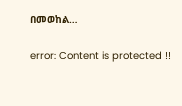በመወከል…

error: Content is protected !!